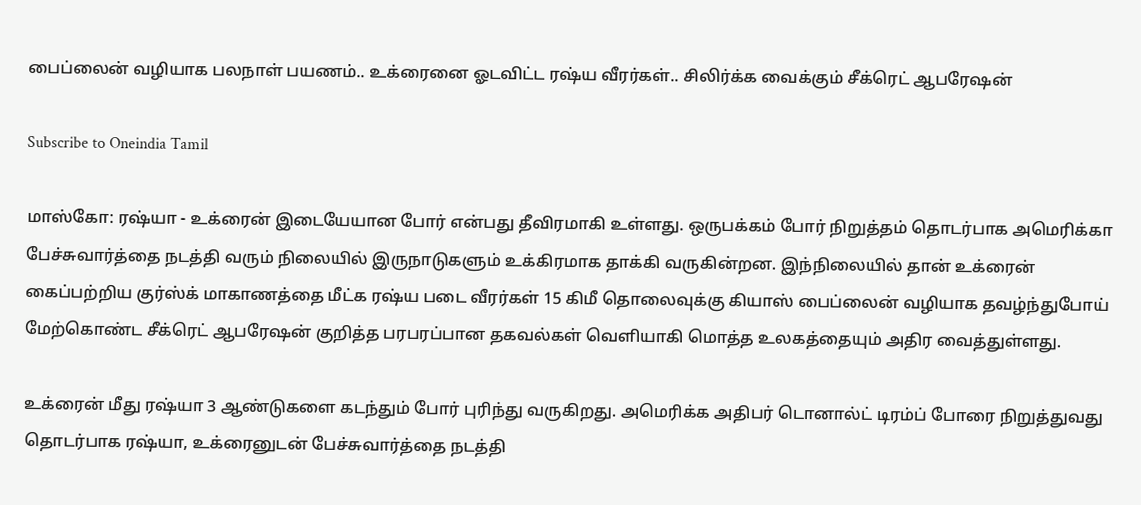பைப்லைன் வழியாக பலநாள் பயணம்.. உக்ரைனை ஓடவிட்ட ரஷ்ய வீரர்கள்.. சிலிர்க்க வைக்கும் சீக்ரெட் ஆபரேஷன்

Subscribe to Oneindia Tamil

மாஸ்கோ: ரஷ்யா - உக்ரைன் இடையேயான போர் என்பது தீவிரமாகி உள்ளது. ஒருபக்கம் போர் நிறுத்தம் தொடர்பாக அமெரிக்கா பேச்சுவார்த்தை நடத்தி வரும் நிலையில் இருநாடுகளும் உக்கிரமாக தாக்கி வருகின்றன. இந்நிலையில் தான் உக்ரைன் கைப்பற்றிய குர்ஸ்க் மாகாணத்தை மீட்க ரஷ்ய படை வீரர்கள் 15 கிமீ தொலைவுக்கு கியாஸ் பைப்லைன் வழியாக தவழ்ந்துபோய் மேற்கொண்ட சீக்ரெட் ஆபரேஷன் குறித்த பரபரப்பான தகவல்கள் வெளியாகி மொத்த உலகத்தையும் அதிர வைத்துள்ளது.

உக்ரைன் மீது ரஷ்யா 3 ஆண்டுகளை கடந்தும் போர் புரிந்து வருகிறது. அமெரிக்க அதிபர் டொனால்ட் டிரம்ப் போரை நிறுத்துவது தொடர்பாக ரஷ்யா, உக்ரைனுடன் பேச்சுவார்த்தை நடத்தி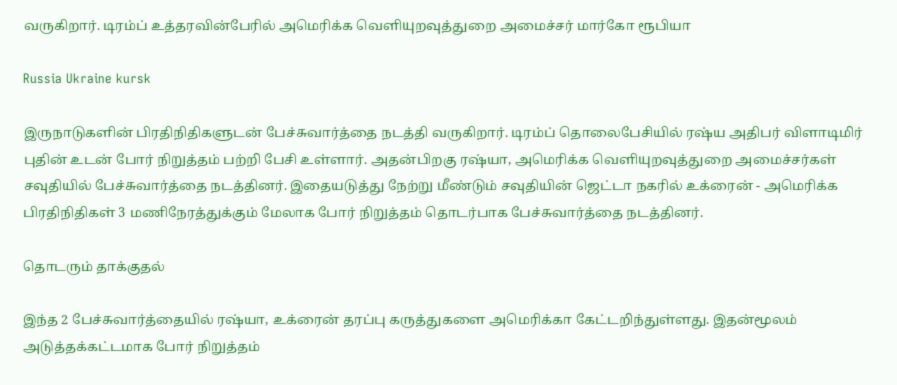வருகிறார். டிரம்ப் உத்தரவின்பேரில் அமெரிக்க வெளியுறவுத்துறை அமைச்சர் மார்கோ ரூபியா

Russia Ukraine kursk

இருநாடுகளின் பிரதிநிதிகளுடன் பேச்சுவார்த்தை நடத்தி வருகிறார். டிரம்ப் தொலைபேசியில் ரஷ்ய அதிபர் விளாடிமிர் புதின் உடன் போர் நிறுத்தம் பற்றி பேசி உள்ளார். அதன்பிறகு ரஷ்யா, அமெரிக்க வெளியுறவுத்துறை அமைச்சர்கள் சவுதியில் பேச்சுவார்த்தை நடத்தினர். இதையடுத்து நேற்று மீண்டும் சவுதியின் ஜெட்டா நகரில் உக்ரைன் - அமெரிக்க பிரதிநிதிகள் 3 மணிநேரத்துக்கும் மேலாக போர் நிறுத்தம் தொடர்பாக பேச்சுவார்த்தை நடத்தினர்.

தொடரும் தாக்குதல்

இந்த 2 பேச்சுவார்த்தையில் ரஷ்யா, உக்ரைன் தரப்பு கருத்துகளை அமெரிக்கா கேட்டறிந்துள்ளது. இதன்மூலம் அடுத்தக்கட்டமாக போர் நிறுத்தம்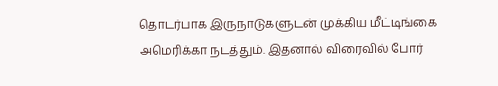தொடர்பாக இருநாடுகளுடன் முக்கிய மீட்டிங்கை அமெரிக்கா நடத்தும். இதனால் விரைவில் போர்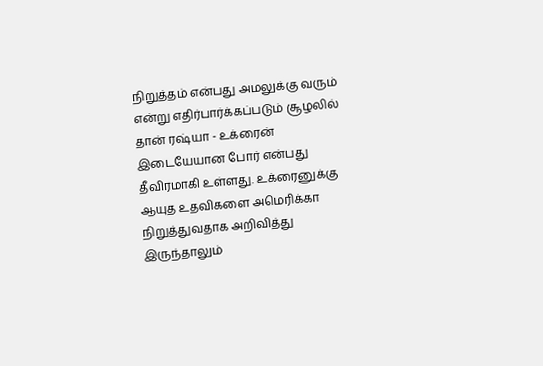நிறுத்தம் என்பது அமலுக்கு வரும் என்று எதிர்பார்க்கப்படும் சூழலில் தான் ரஷ்யா - உக்ரைன் இடையேயான போர் என்பது தீவிரமாகி உள்ளது. உக்ரைனுக்கு ஆயுத உதவிகளை அமெரிக்கா நிறுத்துவதாக அறிவித்து இருந்தாலும்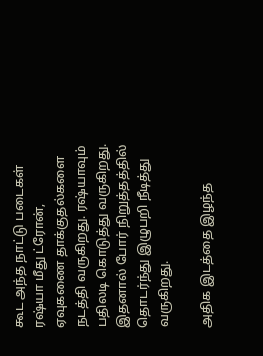கூட அந்த நாட்டு படைகள் ரஷ்யா மீது ட்ரோன், ஏவுகணை தாக்குதல்களை நடத்தி வருகிறது. ரஷ்யாவும் பதிலடி கொடுத்து வருகிறது. இதனால் போர் நிறுத்தத்தில் தொடர்ந்து இழுபறி நீடித்து வருகிறது.

அதிக இடத்தை இழந்த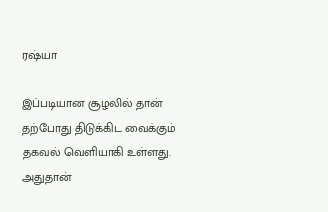ரஷ்யா

இப்படியான சூழலில் தான் தற்போது திடுக்கிட வைக்கும் தகவல் வெளியாகி உள்ளது. அதுதான்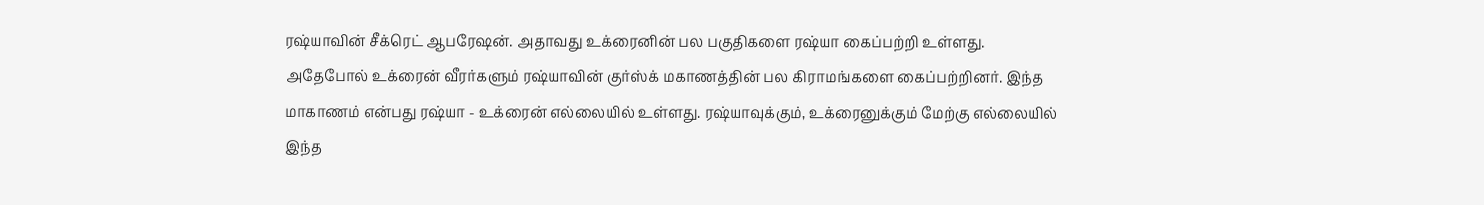ரஷ்யாவின் சீக்ரெட் ஆபரேஷன். அதாவது உக்ரைனின் பல பகுதிகளை ரஷ்யா கைப்பற்றி உள்ளது. அதேபோல் உக்ரைன் வீரர்களும் ரஷ்யாவின் குர்ஸ்க் மகாணத்தின் பல கிராமங்களை கைப்பற்றினர். இந்த மாகாணம் என்பது ரஷ்யா - உக்ரைன் எல்லையில் உள்ளது. ரஷ்யாவுக்கும், உக்ரைனுக்கும் மேற்கு எல்லையில் இந்த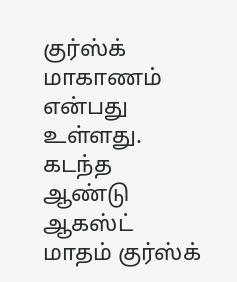குர்ஸ்க் மாகாணம் என்பது உள்ளது. கடந்த ஆண்டு ஆகஸ்ட் மாதம் குர்ஸ்க்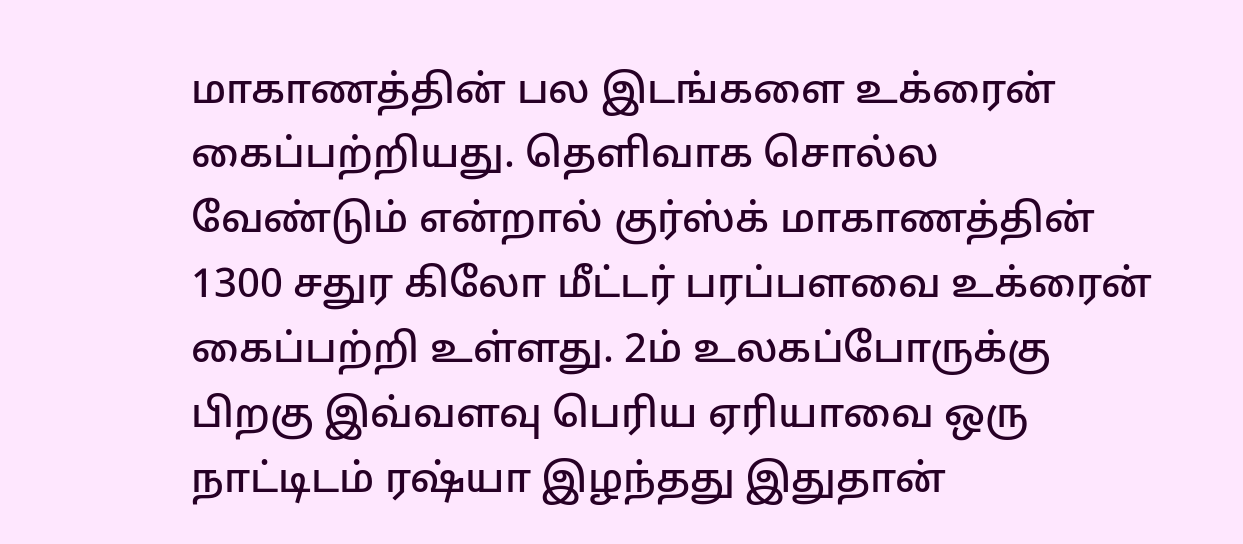மாகாணத்தின் பல இடங்களை உக்ரைன் கைப்பற்றியது. தெளிவாக சொல்ல வேண்டும் என்றால் குர்ஸ்க் மாகாணத்தின் 1300 சதுர கிலோ மீட்டர் பரப்பளவை உக்ரைன் கைப்பற்றி உள்ளது. 2ம் உலகப்போருக்கு பிறகு இவ்வளவு பெரிய ஏரியாவை ஒரு நாட்டிடம் ரஷ்யா இழந்தது இதுதான்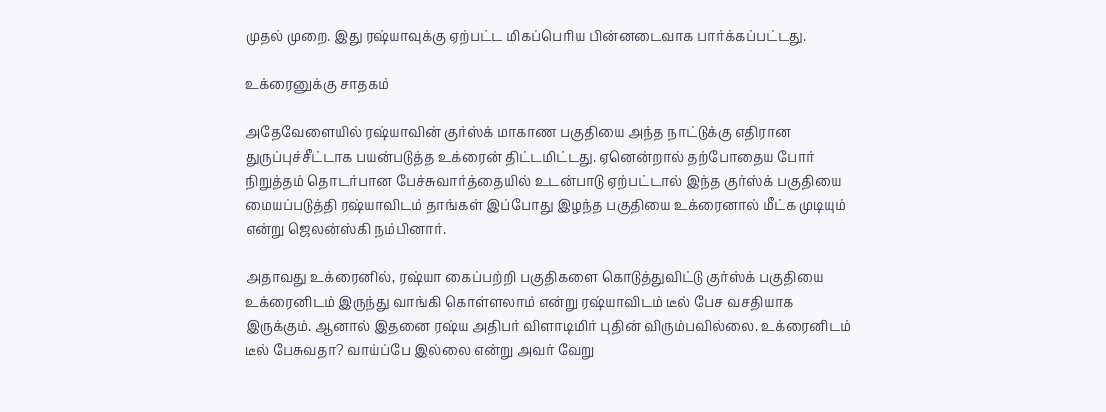முதல் முறை. இது ரஷ்யாவுக்கு ஏற்பட்ட மிகப்பெரிய பின்னடைவாக பார்க்கப்பட்டது.

உக்ரைனுக்கு சாதகம்

அதேவேளையில் ரஷ்யாவின் குர்ஸ்க் மாகாண பகுதியை அந்த நாட்டுக்கு எதிரான துருப்புச்சீட்டாக பயன்படுத்த உக்ரைன் திட்டமிட்டது. ஏனென்றால் தற்போதைய போர் நிறுத்தம் தொடர்பான பேச்சுவார்த்தையில் உடன்பாடு ஏற்பட்டால் இந்த குர்ஸ்க் பகுதியை மையப்படுத்தி ரஷ்யாவிடம் தாங்கள் இப்போது இழந்த பகுதியை உக்ரைனால் மீட்க முடியும் என்று ஜெலன்ஸ்கி நம்பினார்.

அதாவது உக்ரைனில், ரஷ்யா கைப்பற்றி பகுதிகளை கொடுத்துவிட்டு குர்ஸ்க் பகுதியை உக்ரைனிடம் இருந்து வாங்கி கொள்ளலாம் என்று ரஷ்யாவிடம் டீல் பேச வசதியாக இருக்கும். ஆனால் இதனை ரஷ்ய அதிபர் விளாடிமிர் புதின் விரும்பவில்லை. உக்ரைனிடம் டீல் பேசுவதா? வாய்ப்பே இல்லை என்று அவர் வேறு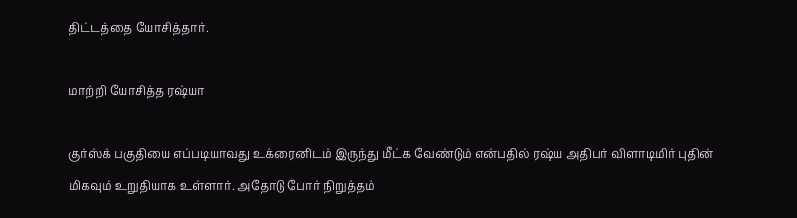திட்டத்தை யோசித்தார்.

மாற்றி யோசித்த ரஷ்யா

குர்ஸ்க் பகுதியை எப்படியாவது உக்ரைனிடம் இருந்து மீட்க வேண்டும் என்பதில் ரஷ்ய அதிபர் விளாடிமிர் புதின் மிகவும் உறுதியாக உள்ளார். அதோடு போர் நிறுத்தம்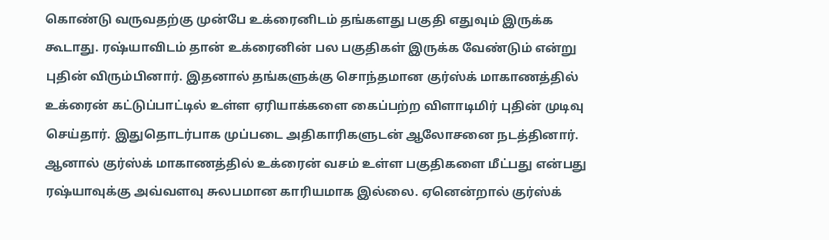கொண்டு வருவதற்கு முன்பே உக்ரைனிடம் தங்களது பகுதி எதுவும் இருக்க கூடாது. ரஷ்யாவிடம் தான் உக்ரைனின் பல பகுதிகள் இருக்க வேண்டும் என்று புதின் விரும்பினார். இதனால் தங்களுக்கு சொந்தமான குர்ஸ்க் மாகாணத்தில் உக்ரைன் கட்டுப்பாட்டில் உள்ள ஏரியாக்களை கைப்பற்ற விளாடிமிர் புதின் முடிவு செய்தார். இதுதொடர்பாக முப்படை அதிகாரிகளுடன் ஆலோசனை நடத்தினார். ஆனால் குர்ஸ்க் மாகாணத்தில் உக்ரைன் வசம் உள்ள பகுதிகளை மீட்பது என்பது ரஷ்யாவுக்கு அவ்வளவு சுலபமான காரியமாக இல்லை. ஏனென்றால் குர்ஸ்க்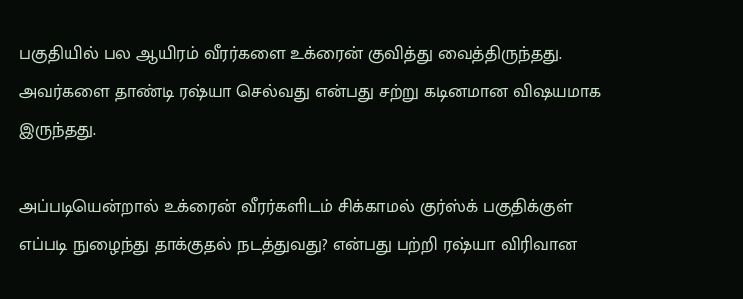பகுதியில் பல ஆயிரம் வீரர்களை உக்ரைன் குவித்து வைத்திருந்தது. அவர்களை தாண்டி ரஷ்யா செல்வது என்பது சற்று கடினமான விஷயமாக இருந்தது.

அப்படியென்றால் உக்ரைன் வீரர்களிடம் சிக்காமல் குர்ஸ்க் பகுதிக்குள் எப்படி நுழைந்து தாக்குதல் நடத்துவது? என்பது பற்றி ரஷ்யா விரிவான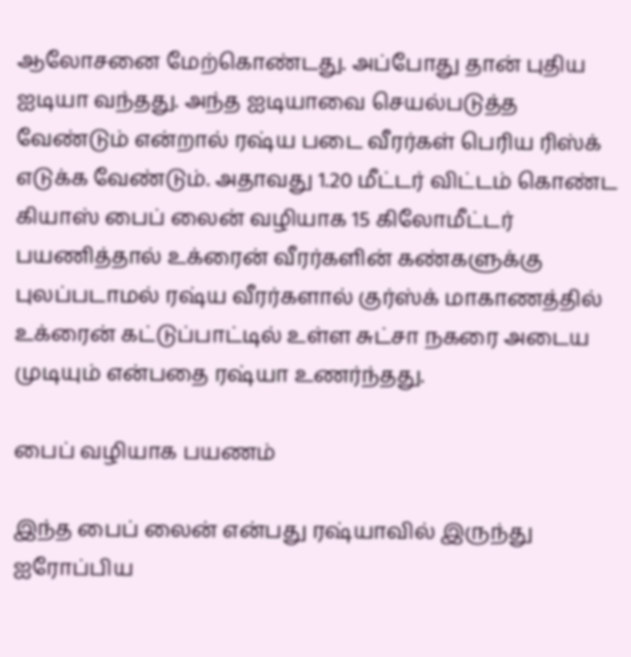ஆலோசனை மேற்கொண்டது. அப்போது தான் புதிய ஐடியா வந்தது. அந்த ஐடியாவை செயல்படுத்த வேண்டும் என்றால் ரஷ்ய படை வீரர்கள் பெரிய ரிஸ்க் எடுக்க வேண்டும். அதாவது 1.20 மீட்டர் விட்டம் கொண்ட கியாஸ் பைப் லைன் வழியாக 15 கிலோமீட்டர் பயணித்தால் உக்ரைன் வீரர்களின் கண்களுக்கு புலப்படாமல் ரஷ்ய வீரர்களால் குர்ஸ்க் மாகாணத்தில் உக்ரைன் கட்டுப்பாட்டில் உள்ள சுட்சா நகரை அடைய முடியும் என்பதை ரஷ்யா உணர்ந்தது.

பைப் வழியாக பயணம்

இந்த பைப் லைன் என்பது ரஷ்யாவில் இருந்து ஐரோப்பிய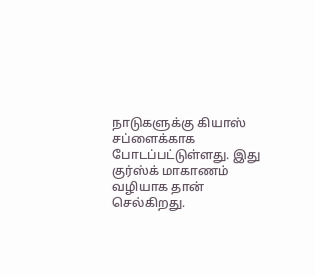நாடுகளுக்கு கியாஸ் சப்ளைக்காக போடப்பட்டுள்ளது. இது குர்ஸ்க் மாகாணம் வழியாக தான் செல்கிறது.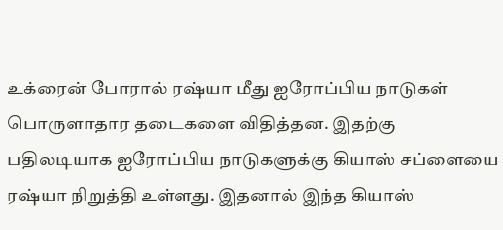உக்ரைன் போரால் ரஷ்யா மீது ஐரோப்பிய நாடுகள் பொருளாதார தடைகளை விதித்தன. இதற்கு பதிலடியாக ஐரோப்பிய நாடுகளுக்கு கியாஸ் சப்ளையை ரஷ்யா நிறுத்தி உள்ளது. இதனால் இந்த கியாஸ்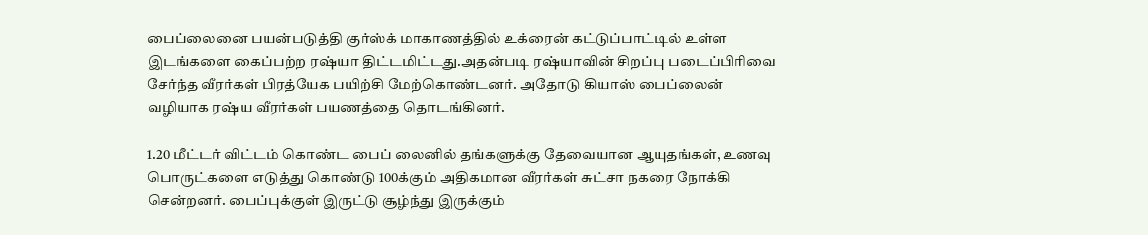பைப்லைனை பயன்படுத்தி குர்ஸ்க் மாகாணத்தில் உக்ரைன் கட்டுப்பாட்டில் உள்ள இடங்களை கைப்பற்ற ரஷ்யா திட்டமிட்டது.அதன்படி ரஷ்யாவின் சிறப்பு படைப்பிரிவை சேர்ந்த வீரர்கள் பிரத்யேக பயிற்சி மேற்கொண்டனர். அதோடு கியாஸ் பைப்லைன் வழியாக ரஷ்ய வீரர்கள் பயணத்தை தொடங்கினர்.

1.20 மீட்டர் விட்டம் கொண்ட பைப் லைனில் தங்களுக்கு தேவையான ஆயுதங்கள், உணவு பொருட்களை எடுத்து கொண்டு 100க்கும் அதிகமான வீரர்கள் சுட்சா நகரை நோக்கி சென்றனர். பைப்புக்குள் இருட்டு சூழ்ந்து இருக்கும்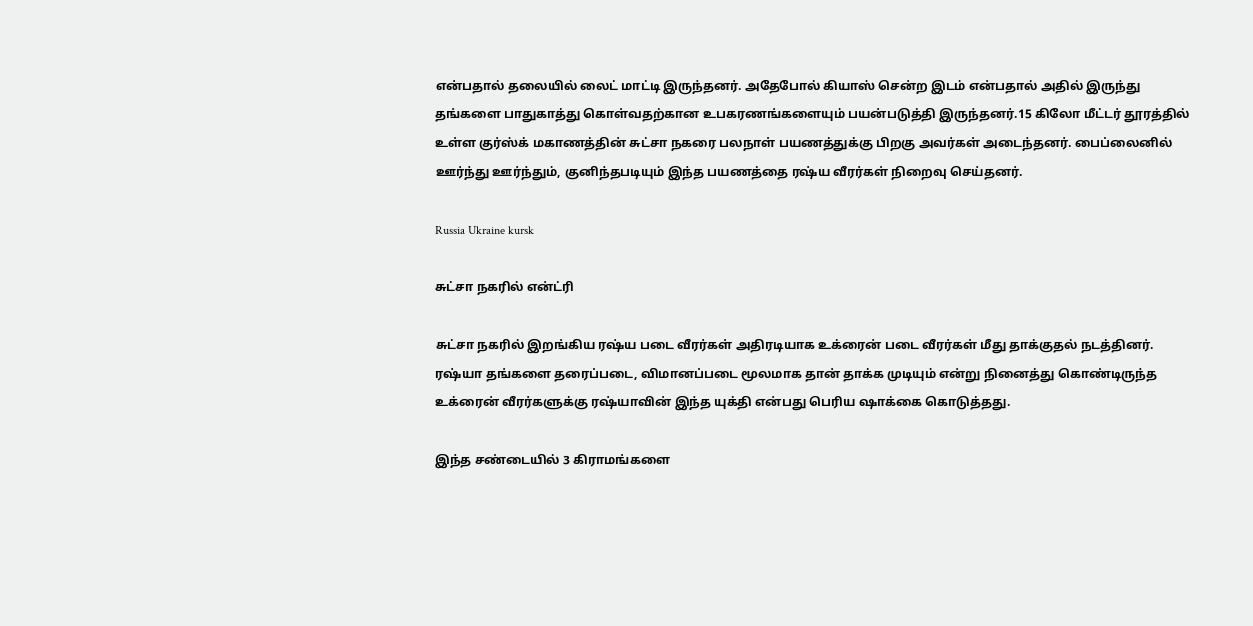என்பதால் தலையில் லைட் மாட்டி இருந்தனர். அதேபோல் கியாஸ் சென்ற இடம் என்பதால் அதில் இருந்து தங்களை பாதுகாத்து கொள்வதற்கான உபகரணங்களையும் பயன்படுத்தி இருந்தனர்.15 கிலோ மீட்டர் தூரத்தில் உள்ள குர்ஸ்க் மகாணத்தின் சுட்சா நகரை பலநாள் பயணத்துக்கு பிறகு அவர்கள் அடைந்தனர். பைப்லைனில் ஊர்ந்து ஊர்ந்தும், குனிந்தபடியும் இந்த பயணத்தை ரஷ்ய வீரர்கள் நிறைவு செய்தனர்.

Russia Ukraine kursk

சுட்சா நகரில் என்ட்ரி

சுட்சா நகரில் இறங்கிய ரஷ்ய படை வீரர்கள் அதிரடியாக உக்ரைன் படை வீரர்கள் மீது தாக்குதல் நடத்தினர். ரஷ்யா தங்களை தரைப்படை, விமானப்படை மூலமாக தான் தாக்க முடியும் என்று நினைத்து கொண்டிருந்த உக்ரைன் வீரர்களுக்கு ரஷ்யாவின் இந்த யுக்தி என்பது பெரிய ஷாக்கை கொடுத்தது.

இந்த சண்டையில் 3 கிராமங்களை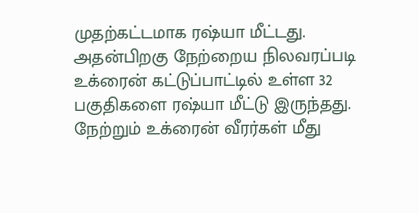முதற்கட்டமாக ரஷ்யா மீட்டது. அதன்பிறகு நேற்றைய நிலவரப்படி உக்ரைன் கட்டுப்பாட்டில் உள்ள 32 பகுதிகளை ரஷ்யா மீட்டு இருந்தது. நேற்றும் உக்ரைன் வீரர்கள் மீது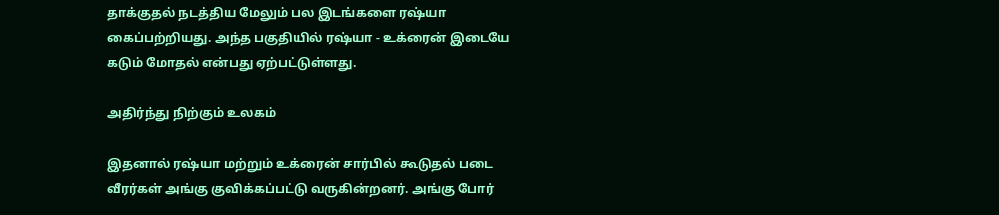தாக்குதல் நடத்திய மேலும் பல இடங்களை ரஷ்யா கைப்பற்றியது. அந்த பகுதியில் ரஷ்யா - உக்ரைன் இடையே கடும் மோதல் என்பது ஏற்பட்டுள்ளது.

அதிர்ந்து நிற்கும் உலகம்

இதனால் ரஷ்யா மற்றும் உக்ரைன் சார்பில் கூடுதல் படை வீரர்கள் அங்கு குவிக்கப்பட்டு வருகின்றனர். அங்கு போர்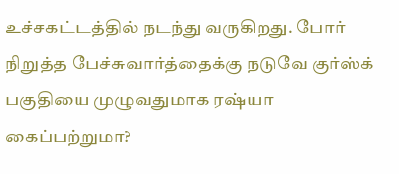உச்சகட்டத்தில் நடந்து வருகிறது. போர் நிறுத்த பேச்சுவார்த்தைக்கு நடுவே குர்ஸ்க் பகுதியை முழுவதுமாக ரஷ்யா கைப்பற்றுமா?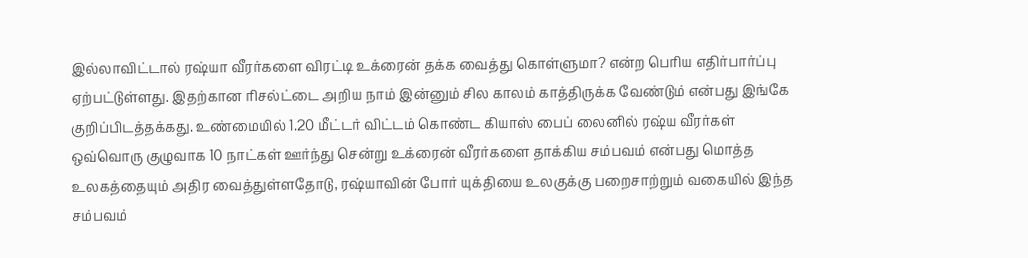இல்லாவிட்டால் ரஷ்யா வீரர்களை விரட்டி உக்ரைன் தக்க வைத்து கொள்ளுமா? என்ற பெரிய எதிர்பார்ப்பு ஏற்பட்டுள்ளது. இதற்கான ரிசல்ட்டை அறிய நாம் இன்னும் சில காலம் காத்திருக்க வேண்டும் என்பது இங்கே குறிப்பிடத்தக்கது. உண்மையில் 1.20 மீட்டர் விட்டம் கொண்ட கியாஸ் பைப் லைனில் ரஷ்ய வீரர்கள் ஒவ்வொரு குழுவாக 10 நாட்கள் ஊர்ந்து சென்று உக்ரைன் வீரர்களை தாக்கிய சம்பவம் என்பது மொத்த உலகத்தையும் அதிர வைத்துள்ளதோடு, ரஷ்யாவின் போர் யுக்தியை உலகுக்கு பறைசாற்றும் வகையில் இந்த சம்பவம்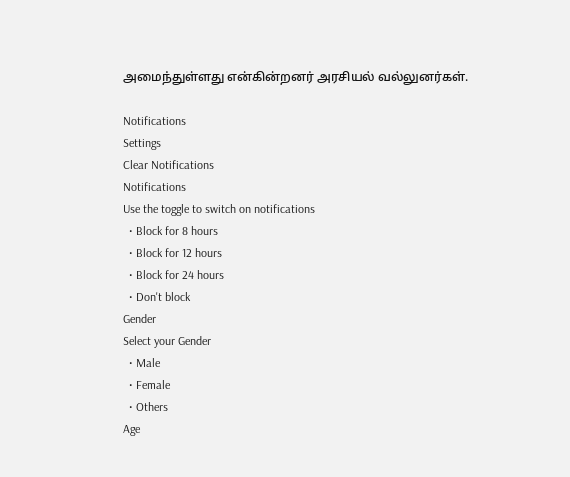அமைந்துள்ளது என்கின்றனர் அரசியல் வல்லுனர்கள்.

Notifications
Settings
Clear Notifications
Notifications
Use the toggle to switch on notifications
  • Block for 8 hours
  • Block for 12 hours
  • Block for 24 hours
  • Don't block
Gender
Select your Gender
  • Male
  • Female
  • Others
Age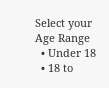Select your Age Range
  • Under 18
  • 18 to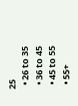25
  • 26 to 35
  • 36 to 45
  • 45 to 55
  • 55+